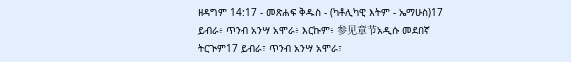ዘዳግም 14:17 - መጽሐፍ ቅዱስ - (ካቶሊካዊ እትም - ኤማሁስ)17 ይብራ፥ ጥንብ አንሣ አሞራ፥ እርኩም፥ 参见章节አዲሱ መደበኛ ትርጒም17 ይብራ፣ ጥንብ አንሣ አሞራ፣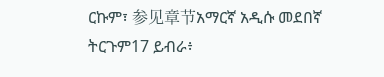ርኩም፣ 参见章节አማርኛ አዲሱ መደበኛ ትርጉም17 ይብራ፥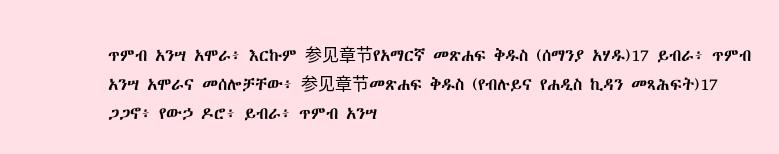ጥምብ አንሣ አሞራ፥ እርኩም 参见章节የአማርኛ መጽሐፍ ቅዱስ (ሰማንያ አሃዱ)17 ይብራ፥ ጥምብ አንሣ አሞራና መሰሎቻቸው፥ 参见章节መጽሐፍ ቅዱስ (የብሉይና የሐዲስ ኪዳን መጻሕፍት)17 ጋጋኖ፥ የውኃ ዶሮ፥ ይብራ፥ ጥምብ አንሣ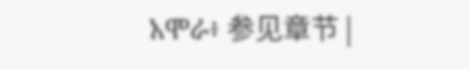አሞራ፥ 参见章节 |